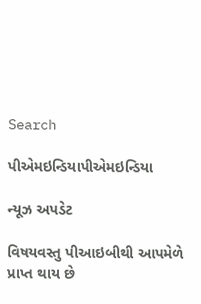Search

પીએમઇન્ડિયાપીએમઇન્ડિયા

ન્યૂઝ અપડેટ

વિષયવસ્તુ પીઆઇબીથી આપમેળે પ્રાપ્ત થાય છે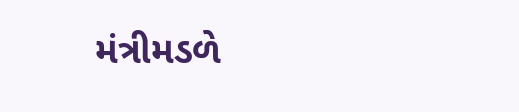મંત્રીમડળે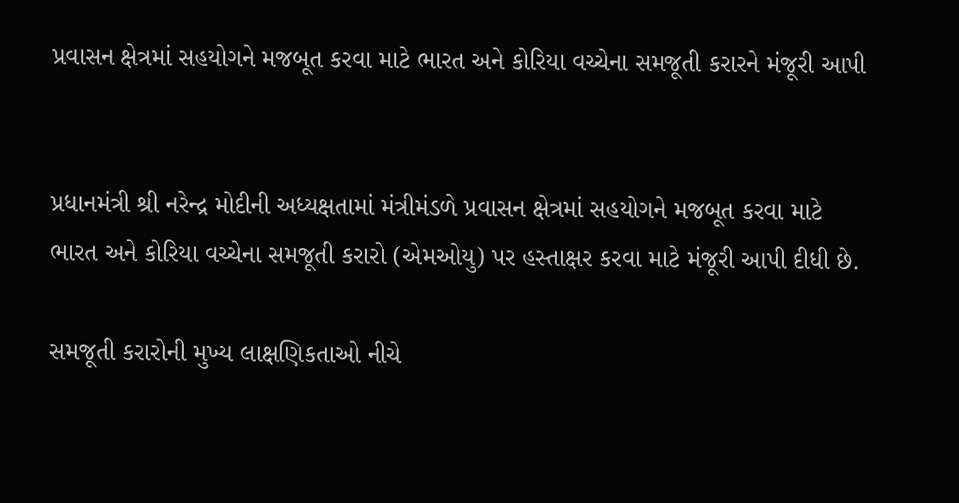પ્રવાસન ક્ષેત્રમાં સહયોગને મજબૂત કરવા માટે ભારત અને કોરિયા વચ્ચેના સમજૂતી કરારને મંજૂરી આપી


પ્રધાનમંત્રી શ્રી નરેન્દ્ર મોદીની અધ્યક્ષતામાં મંત્રીમંડળે પ્રવાસન ક્ષેત્રમાં સહયોગને મજબૂત કરવા માટે ભારત અને કોરિયા વચ્ચેના સમજૂતી કરારો (એમઓયુ) પર હસ્તાક્ષર કરવા માટે મંજૂરી આપી દીધી છે.

સમજૂતી કરારોની મુખ્ય લાક્ષણિકતાઓ નીચે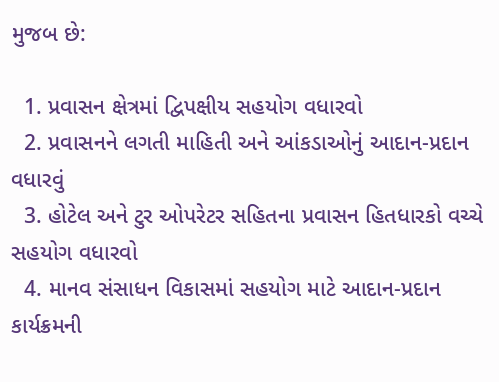મુજબ છે:

  1. પ્રવાસન ક્ષેત્રમાં દ્વિપક્ષીય સહયોગ વધારવો
  2. પ્રવાસનને લગતી માહિતી અને આંકડાઓનું આદાન-પ્રદાન વધારવું
  3. હોટેલ અને ટુર ઓપરેટર સહિતના પ્રવાસન હિતધારકો વચ્ચે સહયોગ વધારવો
  4. માનવ સંસાધન વિકાસમાં સહયોગ માટે આદાન-પ્રદાન કાર્યક્રમની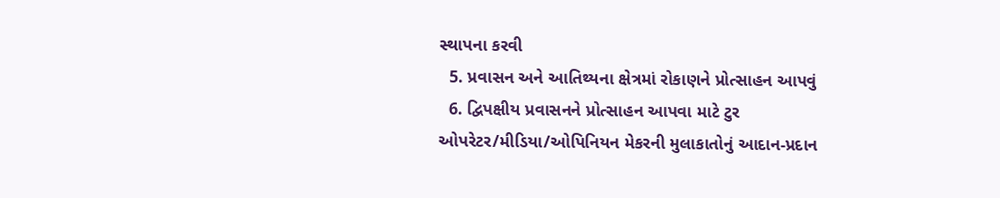સ્થાપના કરવી
  5. પ્રવાસન અને આતિથ્યના ક્ષેત્રમાં રોકાણને પ્રોત્સાહન આપવું
  6. દ્વિપક્ષીય પ્રવાસનને પ્રોત્સાહન આપવા માટે ટુર ઓપરેટર/મીડિયા/ઓપિનિયન મેકરની મુલાકાતોનું આદાન-પ્રદાન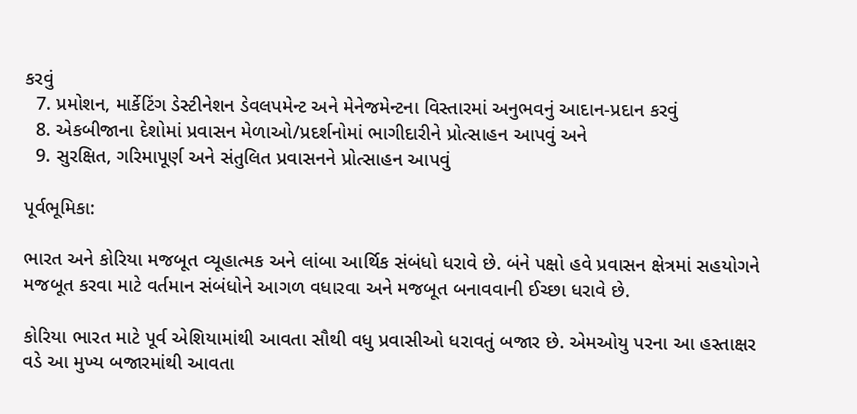કરવું
  7. પ્રમોશન, માર્કેટિંગ ડેસ્ટીનેશન ડેવલપમેન્ટ અને મેનેજમેન્ટના વિસ્તારમાં અનુભવનું આદાન-પ્રદાન કરવું
  8. એકબીજાના દેશોમાં પ્રવાસન મેળાઓ/પ્રદર્શનોમાં ભાગીદારીને પ્રોત્સાહન આપવું અને
  9. સુરક્ષિત, ગરિમાપૂર્ણ અને સંતુલિત પ્રવાસનને પ્રોત્સાહન આપવું

પૂર્વભૂમિકા:

ભારત અને કોરિયા મજબૂત વ્યૂહાત્મક અને લાંબા આર્થિક સંબંધો ધરાવે છે. બંને પક્ષો હવે પ્રવાસન ક્ષેત્રમાં સહયોગને મજબૂત કરવા માટે વર્તમાન સંબંધોને આગળ વધારવા અને મજબૂત બનાવવાની ઈચ્છા ધરાવે છે.

કોરિયા ભારત માટે પૂર્વ એશિયામાંથી આવતા સૌથી વધુ પ્રવાસીઓ ધરાવતું બજાર છે. એમઓયુ પરના આ હસ્તાક્ષર વડે આ મુખ્ય બજારમાંથી આવતા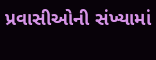પ્રવાસીઓની સંખ્યામાં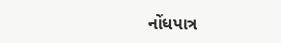નોંધપાત્ર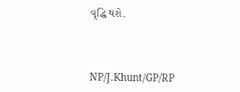વૃદ્ધિ થશે.



NP/J.Khunt/GP/RP